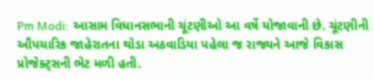Pm Modi: આસામ વિધાનસભાની ચૂંટણીઓ આ વર્ષે યોજાવાની છે. ચૂંટણીની ઔપચારિક જાહેરાતના થોડા અઠવાડિયા પહેલા જ રાજ્યને આજે વિકાસ પ્રોજેક્ટ્સની ભેટ મળી હતી.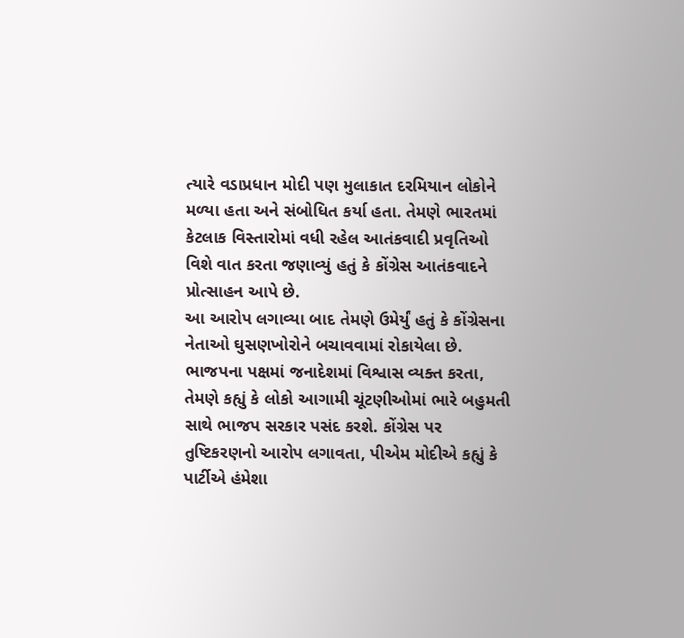ત્યારે વડાપ્રધાન મોદી પણ મુલાકાત દરમિયાન લોકોને મળ્યા હતા અને સંબોધિત કર્યા હતા. તેમણે ભારતમાં કેટલાક વિસ્તારોમાં વધી રહેલ આતંકવાદી પ્રવૃતિઓ વિશે વાત કરતા જણાવ્યું હતું કે કોંગ્રેસ આતંકવાદને પ્રોત્સાહન આપે છે.
આ આરોપ લગાવ્યા બાદ તેમણે ઉમેર્યું હતું કે કોંગ્રેસના નેતાઓ ઘુસણખોરોને બચાવવામાં રોકાયેલા છે. ભાજપના પક્ષમાં જનાદેશમાં વિશ્વાસ વ્યક્ત કરતા, તેમણે કહ્યું કે લોકો આગામી ચૂંટણીઓમાં ભારે બહુમતી સાથે ભાજપ સરકાર પસંદ કરશે. કોંગ્રેસ પર તુષ્ટિકરણનો આરોપ લગાવતા, પીએમ મોદીએ કહ્યું કે પાર્ટીએ હંમેશા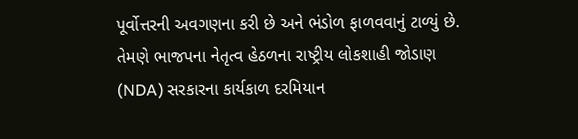પૂર્વોત્તરની અવગણના કરી છે અને ભંડોળ ફાળવવાનું ટાળ્યું છે. તેમણે ભાજપના નેતૃત્વ હેઠળના રાષ્ટ્રીય લોકશાહી જોડાણ (NDA) સરકારના કાર્યકાળ દરમિયાન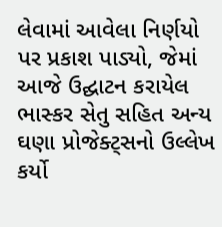લેવામાં આવેલા નિર્ણયો પર પ્રકાશ પાડ્યો, જેમાં આજે ઉદ્ઘાટન કરાયેલ ભાસ્કર સેતુ સહિત અન્ય ઘણા પ્રોજેક્ટ્સનો ઉલ્લેખ કર્યો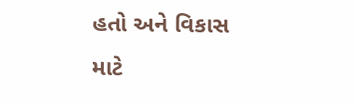હતો અને વિકાસ માટે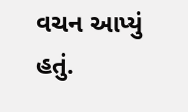વચન આપ્યું હતું.